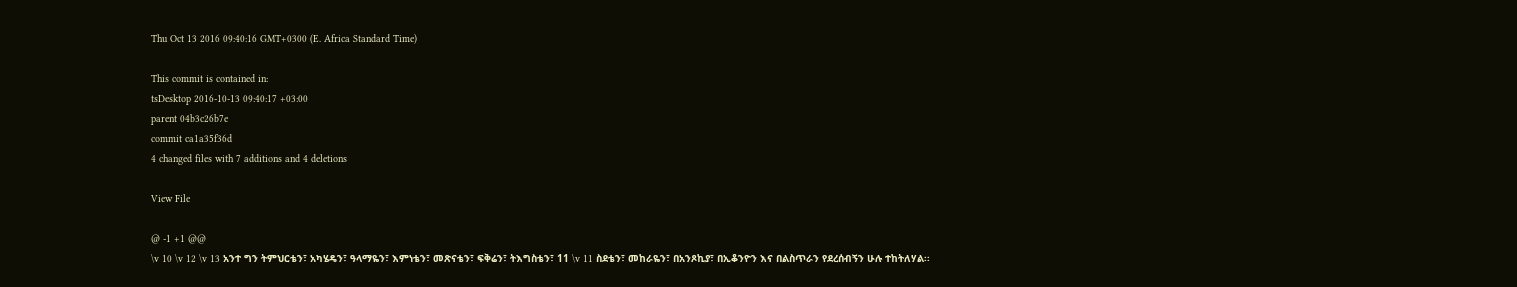Thu Oct 13 2016 09:40:16 GMT+0300 (E. Africa Standard Time)

This commit is contained in:
tsDesktop 2016-10-13 09:40:17 +03:00
parent 04b3c26b7e
commit ca1a35f36d
4 changed files with 7 additions and 4 deletions

View File

@ -1 +1 @@
\v 10 \v 12 \v 13 አንተ ግን ትምህርቴን፣ አካሄዴን፣ ዓላማዬን፣ እምነቴን፣ መጽናቴን፣ ፍቅሬን፣ ትእግስቴን፣ 11 \v 11 ስደቴን፣ መከራዬን፣ በአንጾኪያ፣ በኢቆንዮን እና በልስጥራን የደረሰብኝን ሁሉ ተከትለሃል፡፡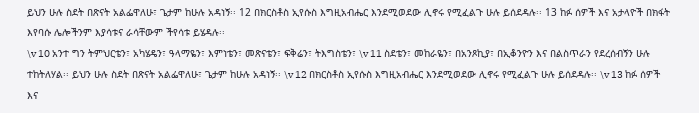ይህን ሁሉ ስደት በጽናት አልፌዋለሁ፣ ጌታም ከሁሉ አዳነኝ፡፡ 12 በክርስቶስ ኢየሱስ እግዚአብሔር እንደሚወደው ሊኖሩ የሚፈልጉ ሁሉ ይሰደዳሉ፡፡ 13 ከፉ ሰዎች እና አታላዮች በክፋት እየባሱ ሌሎችንም እያሳቱና ራሳቸውም ችየሳቱ ይሄዳሉ፡፡
\v 10 አንተ ግን ትምህርቴን፣ አካሄዴን፣ ዓላማዬን፣ እምነቴን፣ መጽናቴን፣ ፍቅሬን፣ ትእግስቴን፣ \v 11 ስደቴን፣ መከራዬን፣ በአንጾኪያ፣ በኢቆንዮን እና በልስጥራን የደረሰብኝን ሁሉ ተከትለሃል፡፡ ይህን ሁሉ ስደት በጽናት አልፌዋለሁ፣ ጌታም ከሁሉ አዳነኝ፡፡ \v 12 በክርስቶስ ኢየሱስ እግዚአብሔር እንደሚወደው ሊኖሩ የሚፈልጉ ሁሉ ይሰደዳሉ፡፡ \v 13 ከፉ ሰዎች እና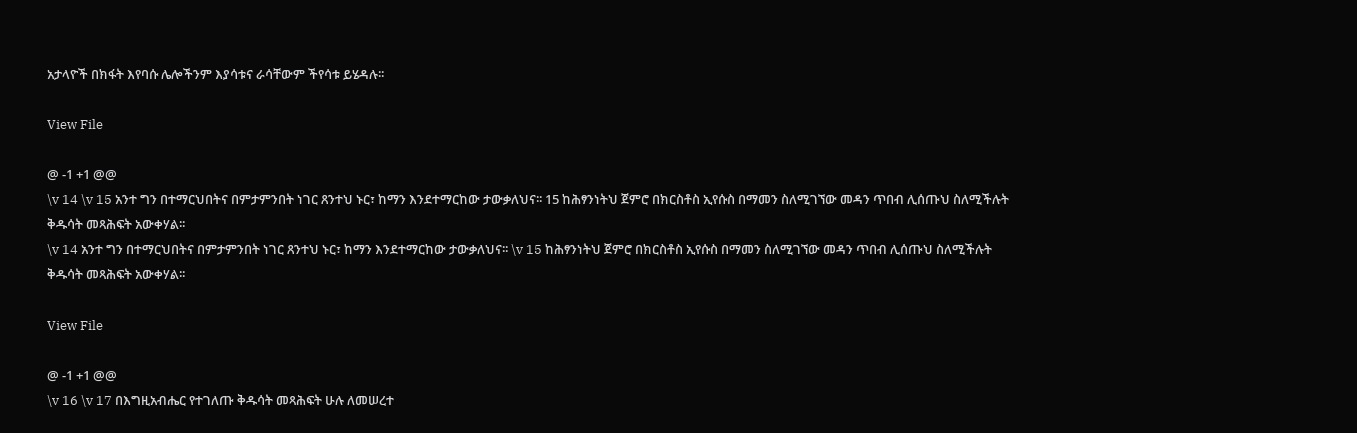አታላዮች በክፋት እየባሱ ሌሎችንም እያሳቱና ራሳቸውም ችየሳቱ ይሄዳሉ፡፡

View File

@ -1 +1 @@
\v 14 \v 15 አንተ ግን በተማርህበትና በምታምንበት ነገር ጸንተህ ኑር፣ ከማን እንደተማርከው ታውቃለህና፡፡ 15 ከሕፃንነትህ ጀምሮ በክርስቶስ ኢየሱስ በማመን ስለሚገኘው መዳን ጥበብ ሊሰጡህ ስለሚችሉት ቅዱሳት መጻሕፍት አውቀሃል፡፡
\v 14 አንተ ግን በተማርህበትና በምታምንበት ነገር ጸንተህ ኑር፣ ከማን እንደተማርከው ታውቃለህና፡፡ \v 15 ከሕፃንነትህ ጀምሮ በክርስቶስ ኢየሱስ በማመን ስለሚገኘው መዳን ጥበብ ሊሰጡህ ስለሚችሉት ቅዱሳት መጻሕፍት አውቀሃል፡፡

View File

@ -1 +1 @@
\v 16 \v 17 በእግዚአብሔር የተገለጡ ቅዱሳት መጻሕፍት ሁሉ ለመሠረተ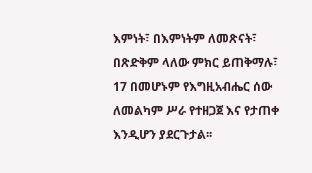እምነት፣ በእምነትም ለመጽናት፣ በጽድቅም ላለው ምክር ይጠቅማሉ፣ 17 በመሆኑም የእግዚአብሔር ሰው ለመልካም ሥራ የተዘጋጀ እና የታጠቀ እንዲሆን ያደርጉታል፡፡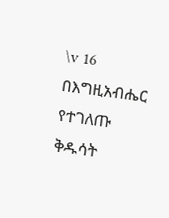\v 16 በእግዚአብሔር የተገለጡ ቅዱሳት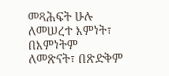መጻሕፍት ሁሉ ለመሠረተ እምነት፣ በእምነትም ለመጽናት፣ በጽድቅም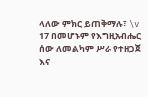ላለው ምክር ይጠቅማሉ፣ \v 17 በመሆኑም የእግዚአብሔር ሰው ለመልካም ሥራ የተዘጋጀ እና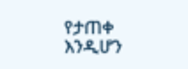የታጠቀ እንዲሆን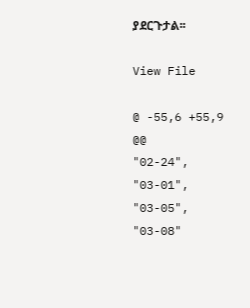ያደርጉታል፡፡

View File

@ -55,6 +55,9 @@
"02-24",
"03-01",
"03-05",
"03-08"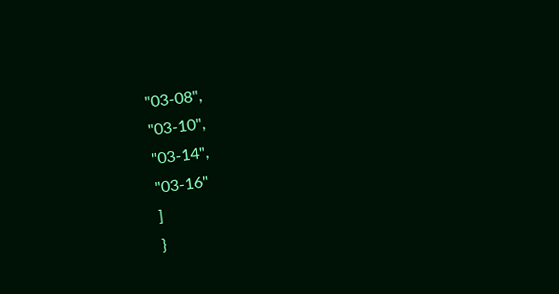"03-08",
"03-10",
"03-14",
"03-16"
]
}